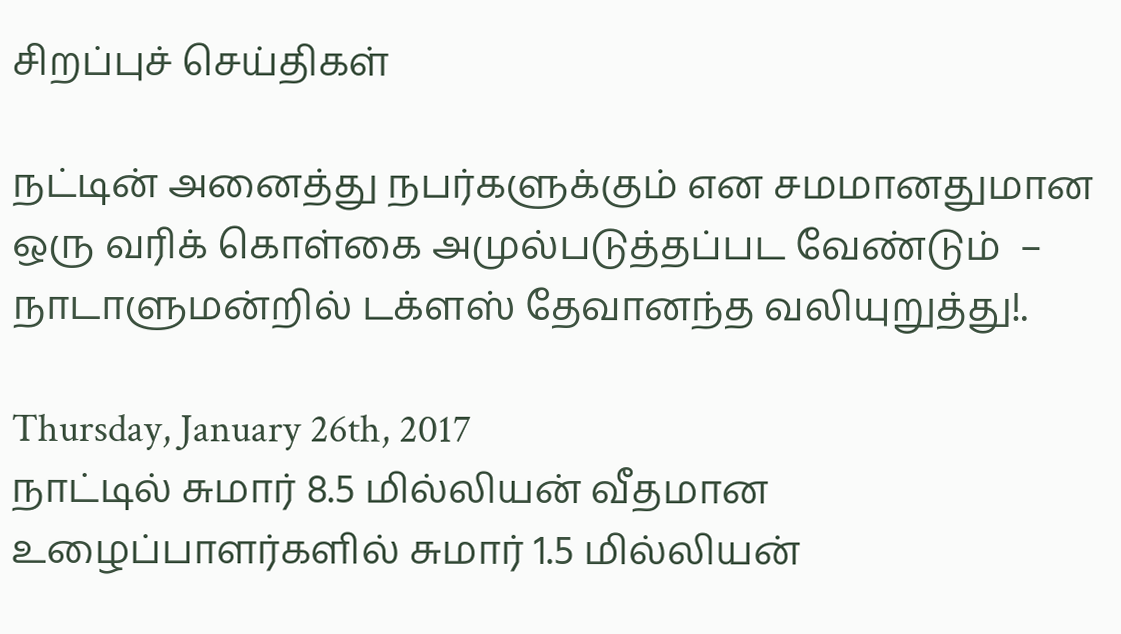சிறப்புச் செய்திகள்

நட்டின் அனைத்து நபர்களுக்கும் என சமமானதுமான ஒரு வரிக் கொள்கை அமுல்படுத்தப்பட வேண்டும்  – நாடாளுமன்றில் டக்ளஸ் தேவானந்த வலியுறுத்து!.

Thursday, January 26th, 2017
நாட்டில் சுமார் 8.5 மில்லியன் வீதமான உழைப்பாளர்களில் சுமார் 1.5 மில்லியன்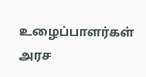உழைப்பாளர்கள் அரச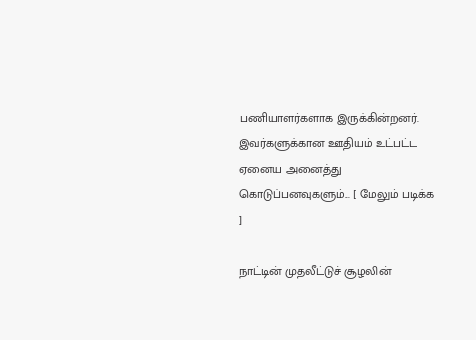பணியாளர்களாக இருக்கின்றனர். இவர்களுக்கான ஊதியம் உட்பட்ட ஏனைய அனைத்து கொடுப்பனவுகளும்... [ மேலும் படிக்க ]

நாட்டின் முதலீட்டுச் சூழலின்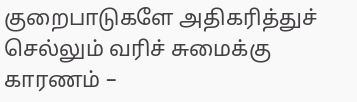குறைபாடுகளே அதிகரித்துச் செல்லும் வரிச் சுமைக்கு காரணம் –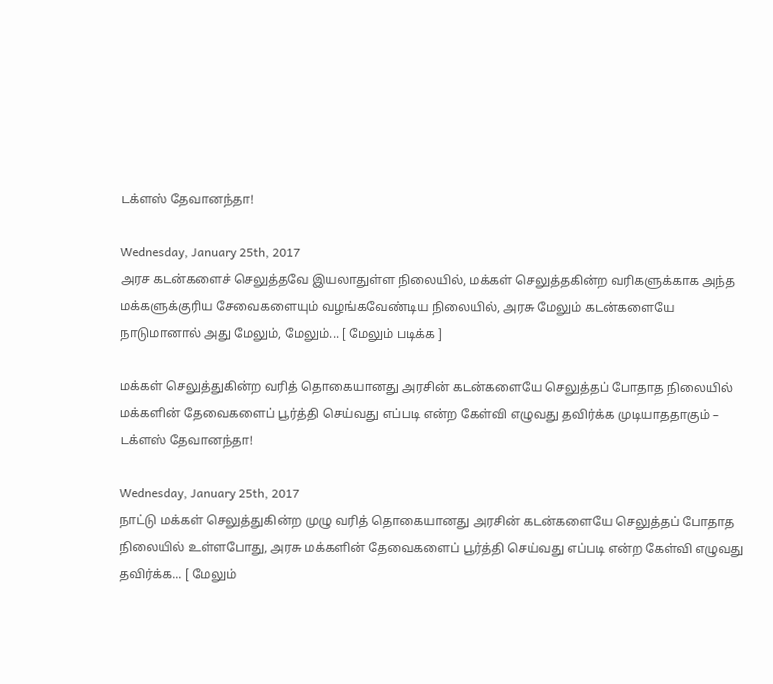டக்ளஸ் தேவானந்தா!

Wednesday, January 25th, 2017
அரச கடன்களைச் செலுத்தவே இயலாதுள்ள நிலையில், மக்கள் செலுத்தகின்ற வரிகளுக்காக அந்த மக்களுக்குரிய சேவைகளையும் வழங்கவேண்டிய நிலையில், அரசு மேலும் கடன்களையே நாடுமானால் அது மேலும், மேலும்... [ மேலும் படிக்க ]

மக்கள் செலுத்துகின்ற வரித் தொகையானது அரசின் கடன்களையே செலுத்தப் போதாத நிலையில் மக்களின் தேவைகளைப் பூர்த்தி செய்வது எப்படி என்ற கேள்வி எழுவது தவிர்க்க முடியாததாகும் – டக்ளஸ் தேவானந்தா!

Wednesday, January 25th, 2017
நாட்டு மக்கள் செலுத்துகின்ற முழு வரித் தொகையானது அரசின் கடன்களையே செலுத்தப் போதாத நிலையில் உள்ளபோது, அரசு மக்களின் தேவைகளைப் பூர்த்தி செய்வது எப்படி என்ற கேள்வி எழுவது தவிர்க்க... [ மேலும்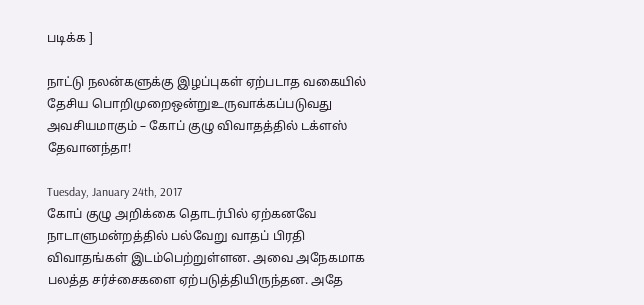படிக்க ]

நாட்டு நலன்களுக்கு இழப்புகள் ஏற்படாத வகையில் தேசிய பொறிமுறைஒன்றுஉருவாக்கப்படுவது அவசியமாகும் – கோப் குழு விவாதத்தில் டக்ளஸ் தேவானந்தா!

Tuesday, January 24th, 2017
கோப் குழு அறிக்கை தொடர்பில் ஏற்கனவே நாடாளுமன்றத்தில் பல்வேறு வாதப் பிரதி விவாதங்கள் இடம்பெற்றுள்ளன. அவை அநேகமாக பலத்த சர்ச்சைகளை ஏற்படுத்தியிருந்தன. அதே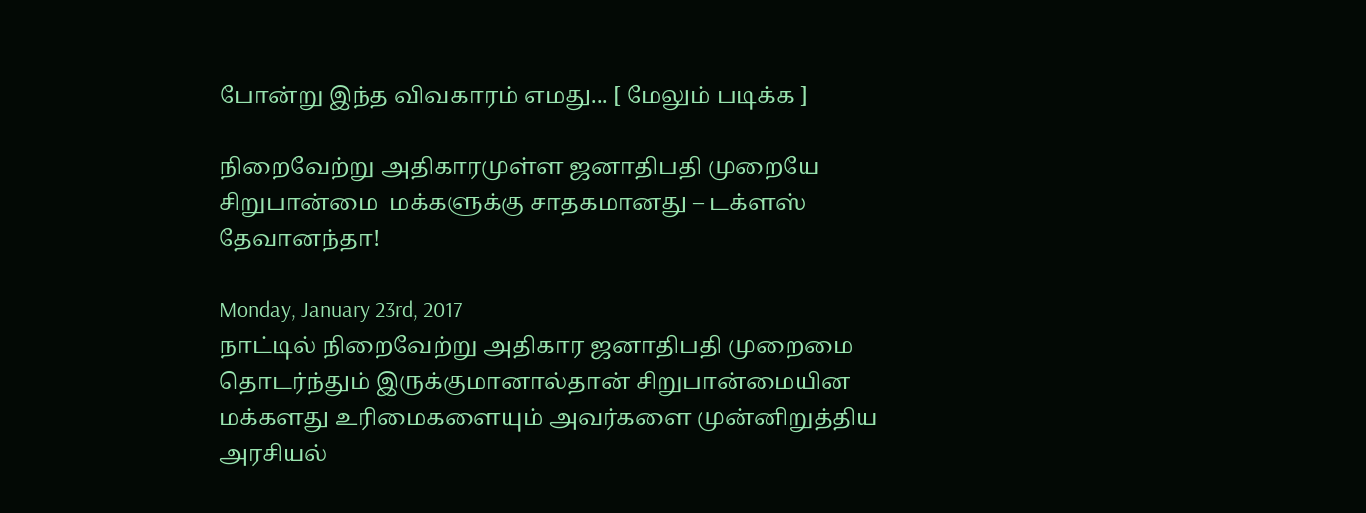போன்று இந்த விவகாரம் எமது... [ மேலும் படிக்க ]

நிறைவேற்று அதிகாரமுள்ள ஜனாதிபதி முறையே சிறுபான்மை  மக்களுக்கு சாதகமானது – டக்ளஸ் தேவானந்தா!

Monday, January 23rd, 2017
நாட்டில் நிறைவேற்று அதிகார ஜனாதிபதி முறைமை தொடர்ந்தும் இருக்குமானால்தான் சிறுபான்மையின மக்களது உரிமைகளையும் அவர்களை முன்னிறுத்திய அரசியல்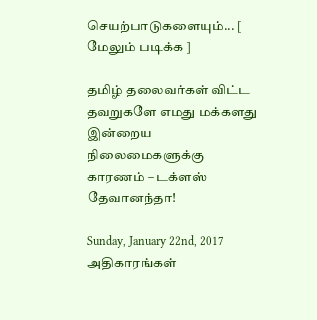செயற்பாடுகளையும்... [ மேலும் படிக்க ]

தமிழ் தலைவர்கள் விட்ட தவறுகளே எமது மக்களது இன்றைய நிலைமைகளுக்கு காரணம் – டக்ளஸ் தேவானந்தா!

Sunday, January 22nd, 2017
அதிகாரங்கள்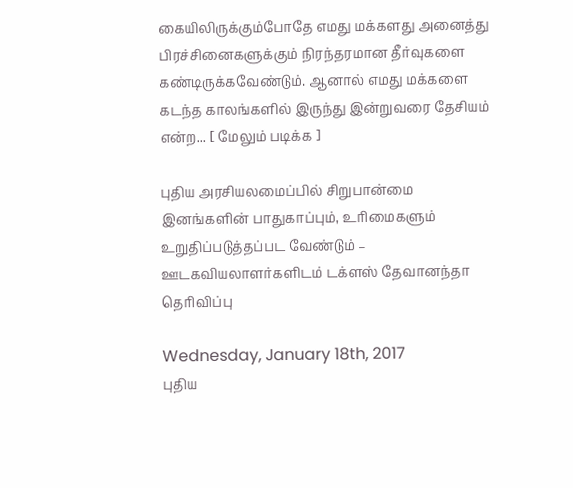கையிலிருக்கும்போதே எமது மக்களது அனைத்து பிரச்சினைகளுக்கும் நிரந்தரமான தீர்வுகளை கண்டிருக்கவேண்டும். ஆனால் எமது மக்களை கடந்த காலங்களில் இருந்து இன்றுவரை தேசியம் என்ற... [ மேலும் படிக்க ]

புதிய அரசியலமைப்பில் சிறுபான்மை இனங்களின் பாதுகாப்பும், உரிமைகளும் உறுதிப்படுத்தப்பட வேண்டும் – ஊடகவியலாளர்களிடம் டக்ளஸ் தேவானந்தா தெரிவிப்பு

Wednesday, January 18th, 2017
புதிய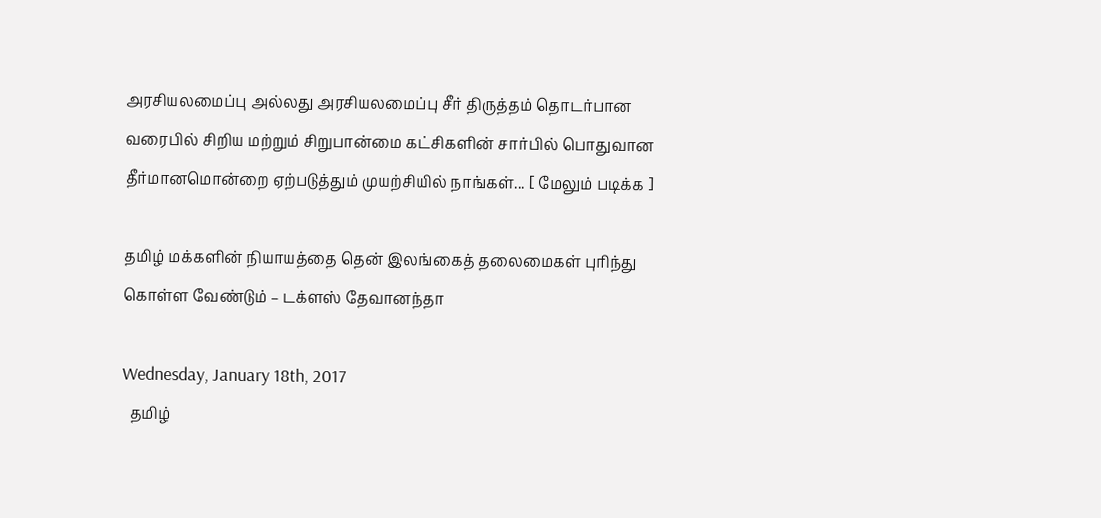அரசியலமைப்பு அல்லது அரசியலமைப்பு சீர் திருத்தம் தொடர்பான வரைபில் சிறிய மற்றும் சிறுபான்மை கட்சிகளின் சார்பில் பொதுவான தீர்மானமொன்றை ஏற்படுத்தும் முயற்சியில் நாங்கள்... [ மேலும் படிக்க ]

தமிழ் மக்களின் நியாயத்தை தென் இலங்கைத் தலைமைகள் புரிந்து கொள்ள வேண்டும் – டக்ளஸ் தேவானந்தா

Wednesday, January 18th, 2017
  தமிழ்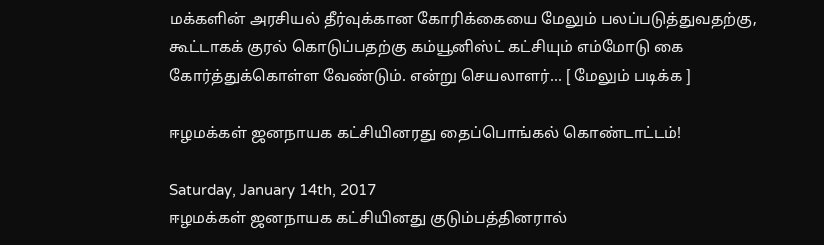மக்களின் அரசியல் தீர்வுக்கான கோரிக்கையை மேலும் பலப்படுத்துவதற்கு, கூட்டாகக் குரல் கொடுப்பதற்கு கம்யூனிஸ்ட் கட்சியும் எம்மோடு கை கோர்த்துக்கொள்ள வேண்டும். என்று செயலாளர்... [ மேலும் படிக்க ]

ஈழமக்கள் ஜனநாயக கட்சியினரது தைப்பொங்கல் கொண்டாட்டம்!

Saturday, January 14th, 2017
ஈழமக்கள் ஜனநாயக கட்சியினது குடும்பத்தினரால்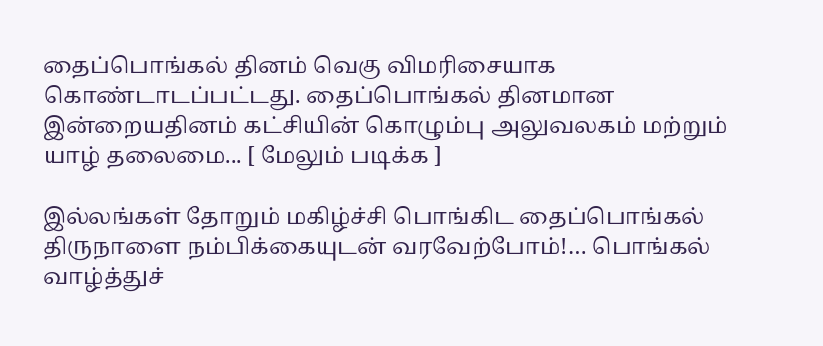தைப்பொங்கல் தினம் வெகு விமரிசையாக கொண்டாடப்பட்டது. தைப்பொங்கல் தினமான இன்றையதினம் கட்சியின் கொழும்பு அலுவலகம் மற்றும் யாழ் தலைமை... [ மேலும் படிக்க ]

இல்லங்கள் தோறும் மகிழ்ச்சி பொங்கிட தைப்பொங்கல் திருநாளை நம்பிக்கையுடன் வரவேற்போம்!… பொங்கல் வாழ்த்துச்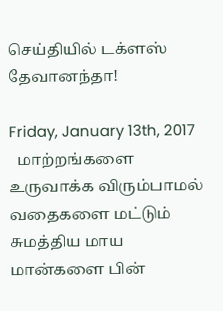செய்தியில் டக்ளஸ் தேவானந்தா!

Friday, January 13th, 2017
  மாற்றங்களை உருவாக்க விரும்பாமல் வதைகளை மட்டும் சுமத்திய மாய மான்களை பின்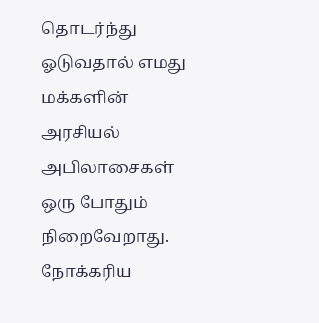தொடர்ந்து ஓடுவதால் எமது மக்களின் அரசியல் அபிலாசைகள் ஒரு போதும் நிறைவேறாது. நோக்கரிய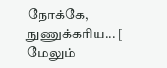நோக்கே, நுணுக்கரிய... [ மேலும்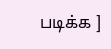படிக்க ]